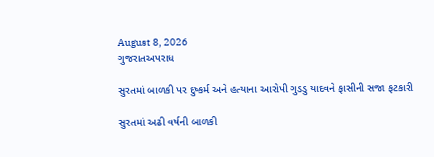August 8, 2026
ગુજરાતઅપરાધ

સુરતમાં બાળકી પર દુષ્કર્મ અને હત્યાના આરોપી ગુડડુ યાદવને ફાસીની સજા ફટકારી

સુરતમાં અઢી વર્ષની બાળકી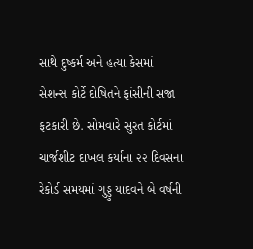સાથે દુષ્કર્મ અને હત્યા કેસમાં સેશન્સ કોર્ટે દોષિતને ફાંસીની સજા ફટકારી છે. સોમવારે સુરત કોર્ટમાં ચાર્જશીટ દાખલ કર્યાના ૨૨ દિવસના રેકોર્ડ સમયમાં ગુડ્ડુ યાદવને બે વર્ષની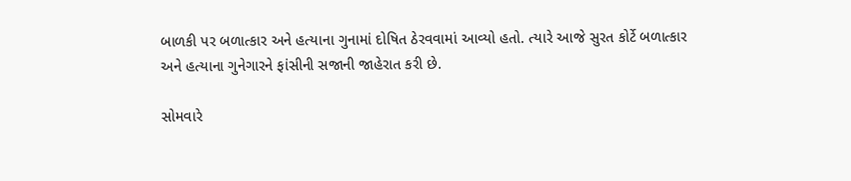બાળકી પર બળાત્કાર અને હત્યાના ગુનામાં દોષિત ઠેરવવામાં આવ્યો હતો. ત્યારે આજે સુરત કોર્ટે બળાત્કાર અને હત્યાના ગુનેગારને ફાંસીની સજાની જાહેરાત કરી છે.

સોમવારે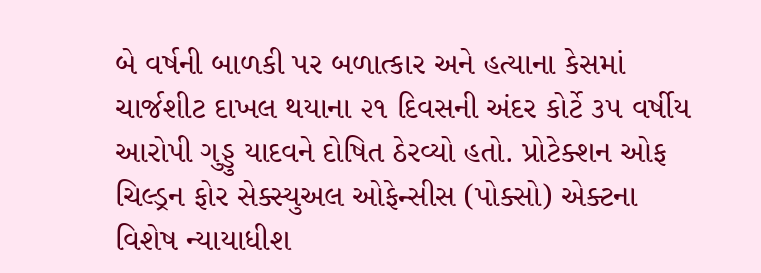બે વર્ષની બાળકી પર બળાત્કાર અને હત્યાના કેસમાં ચાર્જશીટ દાખલ થયાના ૨૧ દિવસની અંદર કોર્ટે ૩૫ વર્ષીય આરોપી ગુડ્ડુ યાદવને દોષિત ઠેરવ્યો હતો. પ્રોટેક્શન ઓફ ચિલ્ડ્રન ફોર સેક્સ્યુઅલ ઓફેન્સીસ (પોક્સો) એક્ટના વિશેષ ન્યાયાધીશ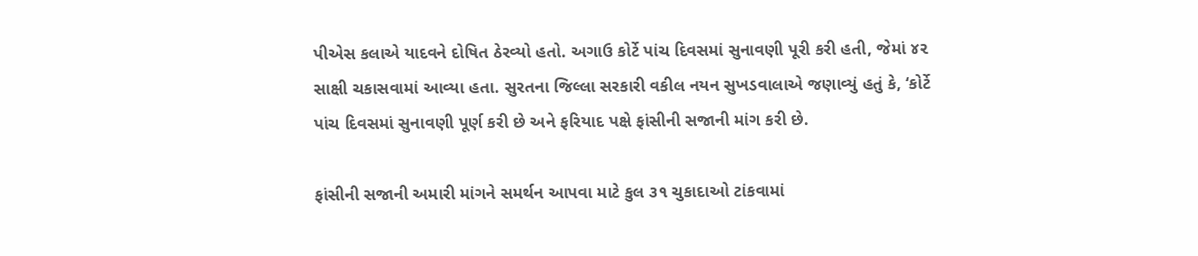પીએસ કલાએ યાદવને દોષિત ઠેરવ્યો હતો. અગાઉ કોર્ટે પાંચ દિવસમાં સુનાવણી પૂરી કરી હતી, જેમાં ૪૨ સાક્ષી ચકાસવામાં આવ્યા હતા. સુરતના જિલ્લા સરકારી વકીલ નયન સુખડવાલાએ જણાવ્યું હતું કે, ‘કોર્ટે પાંચ દિવસમાં સુનાવણી પૂર્ણ કરી છે અને ફરિયાદ પક્ષે ફાંસીની સજાની માંગ કરી છે.

ફાંસીની સજાની અમારી માંગને સમર્થન આપવા માટે કુલ ૩૧ ચુકાદાઓ ટાંકવામાં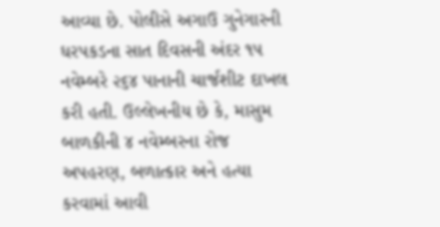આવ્યા છે. પોલીસે અગાઉ ગુનેગારની ધરપકડના સાત દિવસની અંદર ૧૫ નવેમ્બરે ૨૬૪ પાનાની ચાર્જશીટ દાખલ કરી હતી. ઉલ્લેખનીય છે કે, માસુમ બાળકીની ૪ નવેમ્બરના રોજ અપહરણ, બળાત્કાર અને હત્યા કરવામાં આવી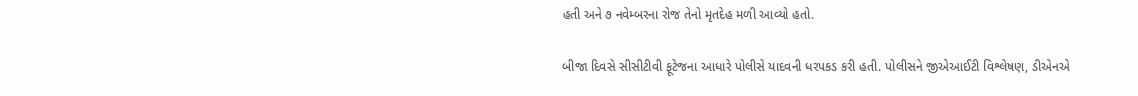હતી અને ૭ નવેમ્બરના રોજ તેનો મૃતદેહ મળી આવ્યો હતો.

બીજા દિવસે સીસીટીવી ફૂટેજના આધારે પોલીસે યાદવની ધરપકડ કરી હતી. પોલીસને જીએઆઈટી વિશ્લેષણ, ડીએનએ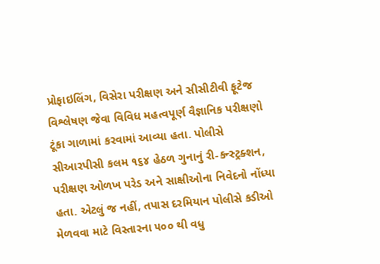પ્રોફાઇલિંગ, વિસેરા પરીક્ષણ અને સીસીટીવી ફૂટેજ વિશ્લેષણ જેવા વિવિધ મહત્વપૂર્ણ વૈજ્ઞાનિક પરીક્ષણો ટૂંકા ગાળામાં કરવામાં આવ્યા હતા. પોલીસે સીઆરપીસી કલમ ૧૬૪ હેઠળ ગુનાનું રી-કન્સ્ટ્રક્શન, પરીક્ષણ ઓળખ પરેડ અને સાક્ષીઓના નિવેદનો નોંધ્યા હતા. એટલું જ નહીં, તપાસ દરમિયાન પોલીસે કડીઓ મેળવવા માટે વિસ્તારના ૫૦૦ થી વધુ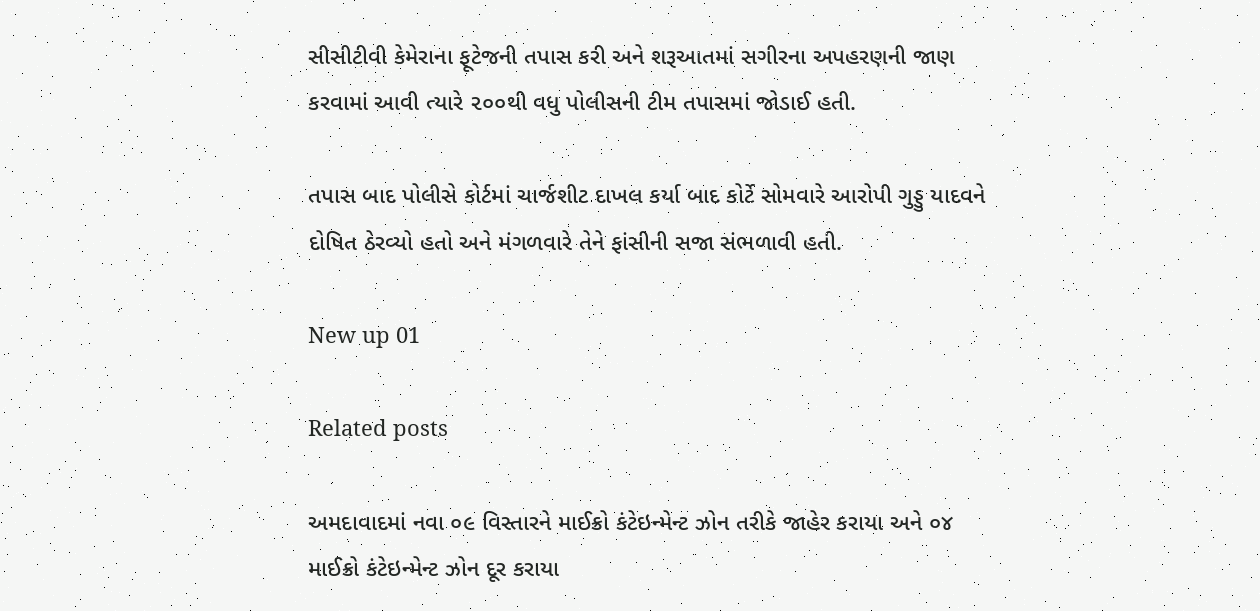સીસીટીવી કેમેરાના ફૂટેજની તપાસ કરી અને શરૂઆતમાં સગીરના અપહરણની જાણ કરવામાં આવી ત્યારે ૨૦૦થી વધુ પોલીસની ટીમ તપાસમાં જોડાઈ હતી.

તપાસ બાદ પોલીસે કોર્ટમાં ચાર્જશીટ દાખલ કર્યા બાદ કોર્ટે સોમવારે આરોપી ગુડ્ડુ યાદવને દોષિત ઠેરવ્યો હતો અને મંગળવારે તેને ફાંસીની સજા સંભળાવી હતી.

New up 01

Related posts

અમદાવાદમાં નવા ૦૯ વિસ્તારને માઈક્રો કંટેઇન્મેન્ટ ઝોન તરીકે જાહેર કરાયા અને ૦૪ માઈક્રો કંટેઇન્મેન્ટ ઝોન દૂર કરાયા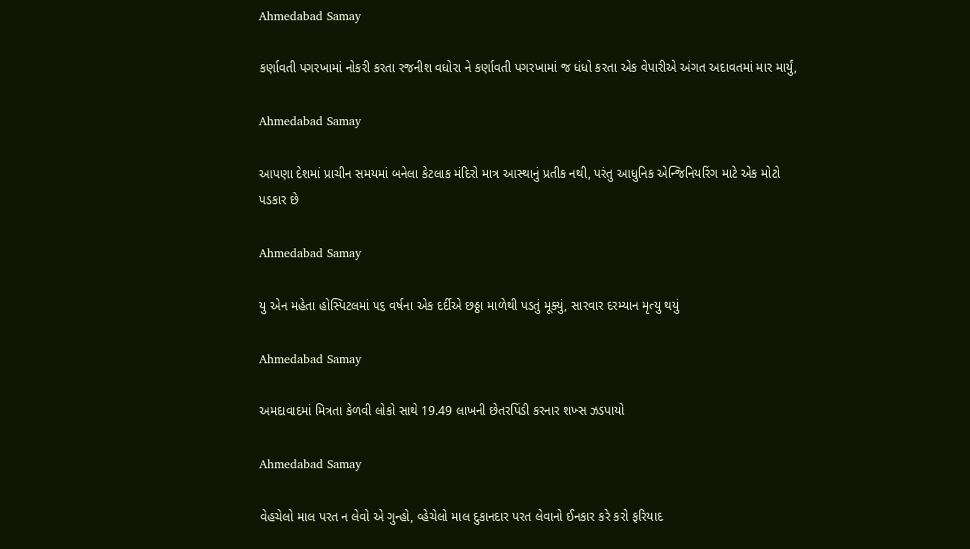Ahmedabad Samay

કર્ણાવતી પગરખામાં નોકરી કરતા રજનીશ વધોરા ને કર્ણાવતી પગરખામાં જ ધંધો કરતા એક વેપારીએ અંગત અદાવતમાં માર માર્યું,

Ahmedabad Samay

આપણા દેશમાં પ્રાચીન સમયમાં બનેલા કેટલાક મંદિરો માત્ર આસ્થાનું પ્રતીક નથી, પરંતુ આધુનિક એન્જિનિયરિંગ માટે એક મોટો પડકાર છે

Ahmedabad Samay

યુ એન મહેતા હોસ્પિટલમાં ૫૬ વર્ષના એક દર્દીએ છઠ્ઠા માળેથી પડતું મૂક્યું, સારવાર દરમ્યાન મૃત્યુ થયું

Ahmedabad Samay

અમદાવાદમાં મિત્રતા કેળવી લોકો સાથે 19.49 લાખની છેતરપિંડી કરનાર શખ્સ ઝડપાયો

Ahmedabad Samay

વેહચેલો માલ પરત ન લેવો એ ગુન્હો, વ્હેચેલો માલ દુકાનદાર પરત લેવાનો ઈનકાર કરે કરો ફરિયાદ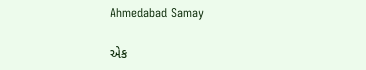Ahmedabad Samay

એક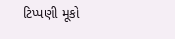ટિપ્પણી મૂકો